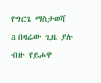የግርጌ ማስታወሻ
a በዛሬው ጊዜ ያሉ ብዙ የይሖዋ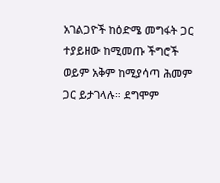አገልጋዮች ከዕድሜ መግፋት ጋር ተያይዘው ከሚመጡ ችግሮች ወይም አቅም ከሚያሳጣ ሕመም ጋር ይታገላሉ። ደግሞም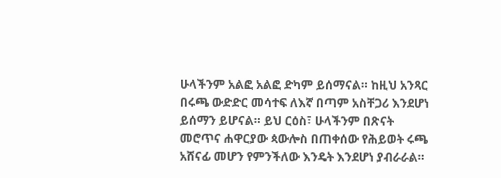ሁላችንም አልፎ አልፎ ድካም ይሰማናል። ከዚህ አንጻር በሩጫ ውድድር መሳተፍ ለእኛ በጣም አስቸጋሪ እንደሆነ ይሰማን ይሆናል። ይህ ርዕስ፣ ሁላችንም በጽናት መሮጥና ሐዋርያው ጳውሎስ በጠቀሰው የሕይወት ሩጫ አሸናፊ መሆን የምንችለው እንዴት እንደሆነ ያብራራል።